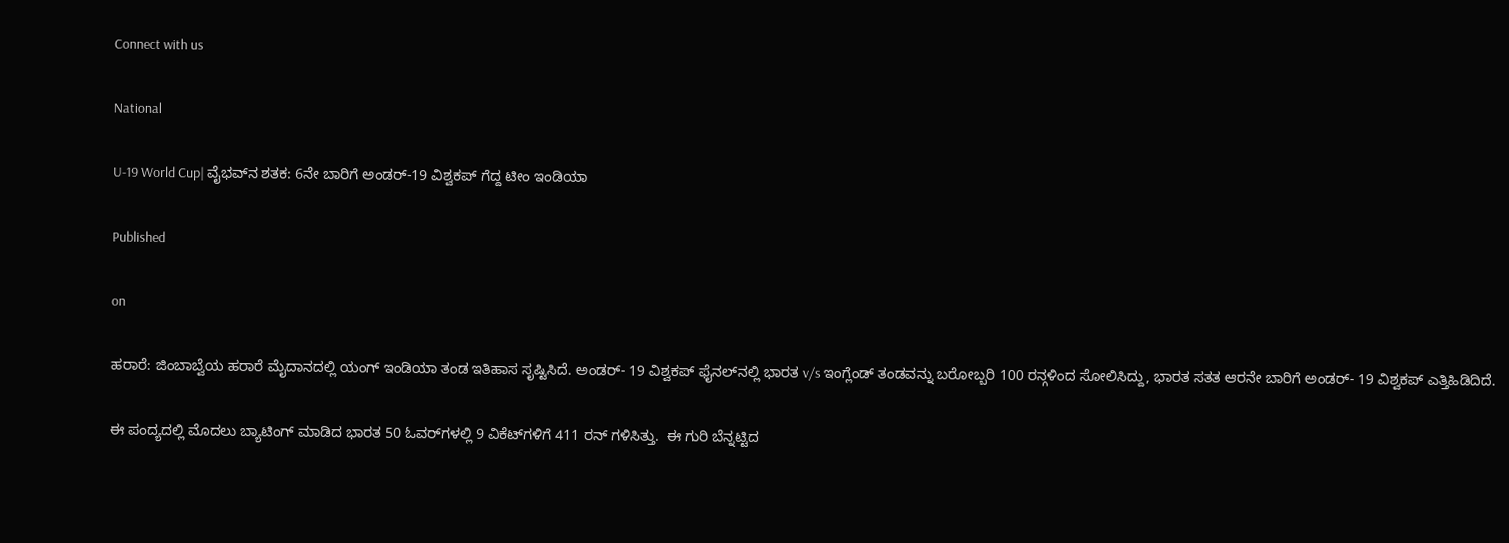Connect with us

National

U-19 World Cup| ವೈಭವ್‌ನ ಶತಕ: 6ನೇ ಬಾರಿಗೆ ಅಂಡರ್-19 ವಿಶ್ವಕಪ್ ಗೆದ್ದ ಟೀಂ ಇಂಡಿಯಾ

Published

on

ಹರಾರೆ: ಜಿಂಬಾಬ್ವೆಯ ಹರಾರೆ ಮೈದಾನದಲ್ಲಿ ಯಂಗ್‌ ಇಂಡಿಯಾ ತಂಡ ಇತಿಹಾಸ ಸೃಷ್ಟಿಸಿದೆ. ಅಂಡರ್- 19 ವಿಶ್ವಕಪ್‌ ಫೈನಲ್‌ನಲ್ಲಿ ಭಾರತ v/s ಇಂಗ್ಲೆಂಡ್ ತಂಡವನ್ನು ಬರೋಬ್ಬರಿ 100 ರನ್ಗಳಿಂದ ಸೋಲಿಸಿದ್ದು, ಭಾರತ ಸತತ ಆರನೇ ಬಾರಿಗೆ ಅಂಡರ್- 19 ವಿಶ್ವಕಪ್ ಎತ್ತಿಹಿಡಿದಿದೆ.

ಈ ಪಂದ್ಯದಲ್ಲಿ ಮೊದಲು ಬ್ಯಾಟಿಂಗ್ ಮಾಡಿದ ಭಾರತ 50 ಓವರ್‌ಗಳಲ್ಲಿ 9 ವಿಕೆಟ್‌ಗಳಿಗೆ 411 ರನ್ ಗಳಿಸಿತ್ತು.  ಈ ಗುರಿ ಬೆನ್ನಟ್ಟಿದ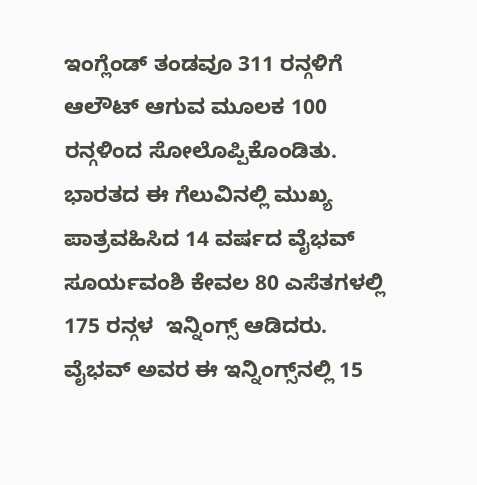ಇಂಗ್ಲೆಂಡ್ ತಂಡವೂ 311 ರನ್ಗಳಿಗೆ ಆಲೌಟ್ ಆಗುವ ಮೂಲಕ 100 ರನ್ಗಳಿಂದ ಸೋಲೊಪ್ಪಿಕೊಂಡಿತು. ಭಾರತದ ಈ ಗೆಲುವಿನಲ್ಲಿ ಮುಖ್ಯ ಪಾತ್ರವಹಿಸಿದ 14 ವರ್ಷದ ವೈಭವ್ ಸೂರ್ಯವಂಶಿ ಕೇವಲ 80 ಎಸೆತಗಳಲ್ಲಿ 175 ರನ್ಗಳ  ಇನ್ನಿಂಗ್ಸ್ ಆಡಿದರು. ವೈಭವ್ ಅವರ ಈ ಇನ್ನಿಂಗ್ಸ್‌ನಲ್ಲಿ 15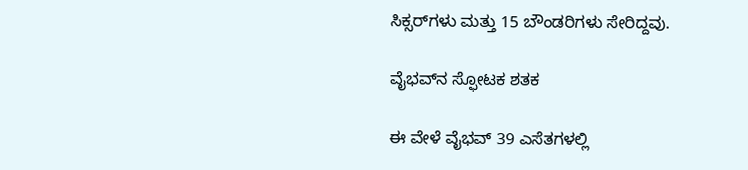ಸಿಕ್ಸರ್‌ಗಳು ಮತ್ತು 15 ಬೌಂಡರಿಗಳು ಸೇರಿದ್ದವು.

ವೈಭವ್‌ನ ಸ್ಫೋಟಕ ಶತಕ

ಈ ವೇಳೆ ವೈಭವ್ 39 ಎಸೆತಗಳಲ್ಲಿ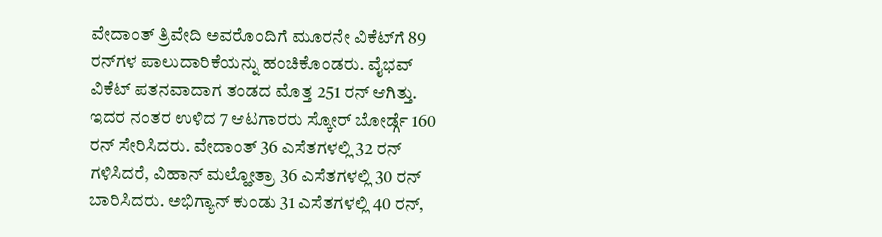ವೇದಾಂತ್ ತ್ರಿವೇದಿ ಅವರೊಂದಿಗೆ ಮೂರನೇ ವಿಕೆಟ್‌ಗೆ 89 ರನ್‌ಗಳ ಪಾಲುದಾರಿಕೆಯನ್ನು ಹಂಚಿಕೊಂಡರು. ವೈಭವ್ ವಿಕೆಟ್ ಪತನವಾದಾಗ ತಂಡದ ಮೊತ್ತ 251 ರನ್‌ ಆಗಿತ್ತು. ಇದರ ನಂತರ ಉಳಿದ 7 ಆಟಗಾರರು ಸ್ಕೋರ್ ಬೋರ್ಡ್ಗೆ 160 ರನ್ ಸೇರಿಸಿದರು. ವೇದಾಂತ್ 36 ಎಸೆತಗಳಲ್ಲಿ 32 ರನ್ ಗಳಿಸಿದರೆ, ವಿಹಾನ್ ಮಲ್ಹೋತ್ರಾ 36 ಎಸೆತಗಳಲ್ಲಿ 30 ರನ್ ಬಾರಿಸಿದರು. ಅಭಿಗ್ಯಾನ್ ಕುಂಡು 31 ಎಸೆತಗಳಲ್ಲಿ 40 ರನ್,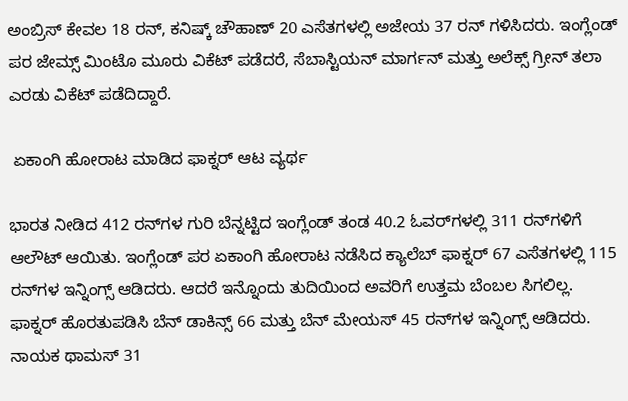ಅಂಬ್ರಿಸ್ ಕೇವಲ 18 ರನ್, ಕನಿಷ್ಕ್ ಚೌಹಾಣ್ 20 ಎಸೆತಗಳಲ್ಲಿ ಅಜೇಯ 37 ರನ್ ಗಳಿಸಿದರು. ಇಂಗ್ಲೆಂಡ್ ಪರ ಜೇಮ್ಸ್ ಮಿಂಟೊ ಮೂರು ವಿಕೆಟ್ ಪಡೆದರೆ, ಸೆಬಾಸ್ಟಿಯನ್ ಮಾರ್ಗನ್ ಮತ್ತು ಅಲೆಕ್ಸ್ ಗ್ರೀನ್ ತಲಾ ಎರಡು ವಿಕೆಟ್ ಪಡೆದಿದ್ದಾರೆ.

 ಏಕಾಂಗಿ ಹೋರಾಟ ಮಾಡಿದ ಫಾಕ್ನರ್ ಆಟ ವ್ಯರ್ಥ

ಭಾರತ ನೀಡಿದ 412 ರನ್‌ಗಳ ಗುರಿ ಬೆನ್ನಟ್ಟಿದ ಇಂಗ್ಲೆಂಡ್ ತಂಡ 40.2 ಓವರ್‌ಗಳಲ್ಲಿ 311 ರನ್‌ಗಳಿಗೆ ಆಲೌಟ್ ಆಯಿತು. ಇಂಗ್ಲೆಂಡ್ ಪರ ಏಕಾಂಗಿ ಹೋರಾಟ ನಡೆಸಿದ ಕ್ಯಾಲೆಬ್ ಫಾಕ್ನರ್ 67 ಎಸೆತಗಳಲ್ಲಿ 115 ರನ್‌ಗಳ ಇನ್ನಿಂಗ್ಸ್ ಆಡಿದರು. ಆದರೆ ಇನ್ನೊಂದು ತುದಿಯಿಂದ ಅವರಿಗೆ ಉತ್ತಮ ಬೆಂಬಲ ಸಿಗಲಿಲ್ಲ. ಫಾಕ್ನರ್ ಹೊರತುಪಡಿಸಿ ಬೆನ್ ಡಾಕಿನ್ಸ್ 66 ಮತ್ತು ಬೆನ್ ಮೇಯಸ್ 45 ರನ್‌ಗಳ ಇನ್ನಿಂಗ್ಸ್ ಆಡಿದರು. ನಾಯಕ ಥಾಮಸ್ 31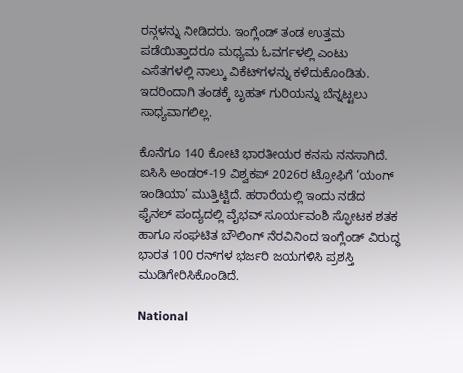ರನ್ಗಳನ್ನು ನೀಡಿದರು. ಇಂಗ್ಲೆಂಡ್ ತಂಡ ಉತ್ತಮ ಪಡೆಯಿತ್ತಾದರೂ ಮಧ್ಯಮ ಓವರ್ಗಳಲ್ಲಿ ಎಂಟು ಎಸೆತಗಳಲ್ಲಿ ನಾಲ್ಕು ವಿಕೆಟ್‌ಗಳನ್ನು ಕಳೆದುಕೊಂಡಿತು. ಇದರಿಂದಾಗಿ ತಂಡಕ್ಕೆ ಬೃಹತ್ ಗುರಿಯನ್ನು ಬೆನ್ನಟ್ಟಲು ಸಾಧ್ಯವಾಗಲಿಲ್ಲ.

ಕೊನೆಗೂ 140 ಕೋಟಿ ಭಾರತೀಯರ ಕನಸು ನನಸಾಗಿದೆ. ಐಸಿಸಿ ಅಂಡರ್‌-19 ವಿಶ್ವಕಪ್‌ 2026ರ ಟ್ರೋಫಿಗೆ ‘ಯಂಗ್‌ ಇಂಡಿಯಾ’ ಮುತ್ತಿಟ್ಟಿದೆ. ಹರಾರೆಯಲ್ಲಿ ಇಂದು ನಡೆದ ಫೈನಲ್‌ ಪಂದ್ಯದಲ್ಲಿ ವೈಭವ್‌ ಸೂರ್ಯವಂಶಿ ಸ್ಫೋಟಕ ಶತಕ ಹಾಗೂ ಸಂಘಟಿತ ಬೌಲಿಂಗ್‌ ನೆರವಿನಿಂದ ಇಂಗ್ಲೆಂಡ್‌ ವಿರುದ್ಧ ಭಾರತ 100 ರನ್‌ಗಳ ಭರ್ಜರಿ ಜಯಗಳಿಸಿ ಪ್ರಶಸ್ತಿ ಮುಡಿಗೇರಿಸಿಕೊಂಡಿದೆ.

National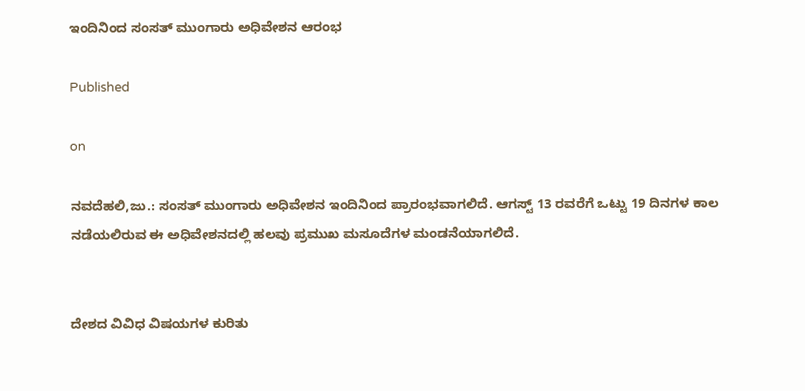ಇಂದಿನಿಂದ ಸಂಸತ್ ಮುಂಗಾರು ಅಧಿವೇಶನ ಆರಂಭ

Published

on

ನವದೆಹಲಿ,ಜು.: ಸಂಸತ್ ಮುಂಗಾರು ಅಧಿವೇಶನ ಇಂದಿನಿಂದ ಪ್ರಾರಂಭವಾಗಲಿದೆ. ಆಗಸ್ಟ್ 13 ರವರೆಗೆ ಒಟ್ಟು 19 ದಿನಗಳ ಕಾಲ ನಡೆಯಲಿರುವ ಈ ಅಧಿವೇಶನದಲ್ಲಿ ಹಲವು ಪ್ರಮುಖ ಮಸೂದೆಗಳ ಮಂಡನೆಯಾಗಲಿದೆ.


ದೇಶದ ವಿವಿಧ ವಿಷಯಗಳ ಕುರಿತು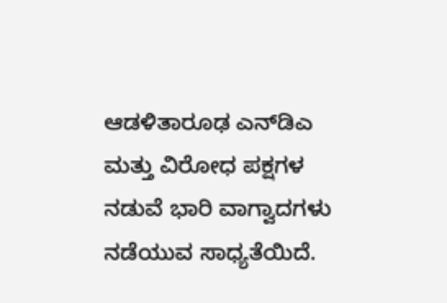ಆಡಳಿತಾರೂಢ ಎನ್‌ಡಿಎ ಮತ್ತು ವಿರೋಧ ಪಕ್ಷಗಳ ನಡುವೆ ಭಾರಿ ವಾಗ್ವಾದಗಳು ನಡೆಯುವ ಸಾಧ್ಯತೆಯಿದೆ.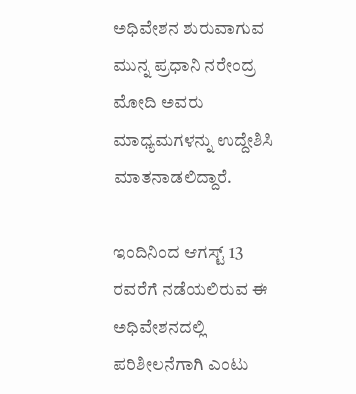ಅಧಿವೇಶನ ಶುರುವಾಗುವ ಮುನ್ನ ಪ್ರಧಾನಿ ನರೇಂದ್ರ ಮೋದಿ ಅವರು ಮಾಧ್ಯಮಗಳನ್ನು ಉದ್ದೇಶಿಸಿ ಮಾತನಾಡಲಿದ್ದಾರೆ.

ಇಂದಿನಿಂದ ಆಗಸ್ಟ್ 13 ರವರೆಗೆ ನಡೆಯಲಿರುವ ಈ ಅಧಿವೇಶನದಲ್ಲಿ ಪರಿಶೀಲನೆಗಾಗಿ ಎಂಟು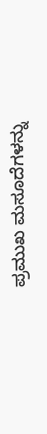ಪ್ರಮುಖ ಮಸೂದೆಗಳನ್ನು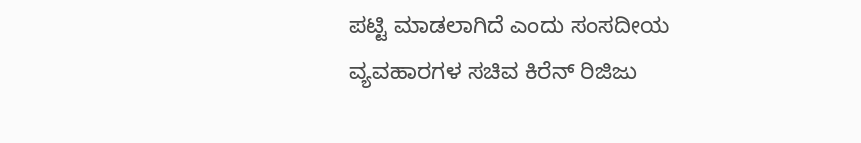ಪಟ್ಟಿ ಮಾಡಲಾಗಿದೆ ಎಂದು ಸಂಸದೀಯ ವ್ಯವಹಾರಗಳ ಸಚಿವ ಕಿರೆನ್ ರಿಜಿಜು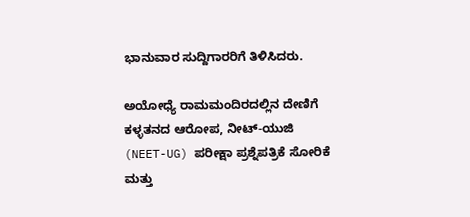ಭಾನುವಾರ ಸುದ್ದಿಗಾರರಿಗೆ ತಿಳಿಸಿದರು.

ಅಯೋಧ್ಯೆ ರಾಮಮಂದಿರದಲ್ಲಿನ ದೇಣಿಗೆ ಕಳ್ಳತನದ ಆರೋಪ, ನೀಟ್-ಯುಜಿ (NEET-UG) ಪರೀಕ್ಷಾ ಪ್ರಶ್ನೆಪತ್ರಿಕೆ ಸೋರಿಕೆ ಮತ್ತು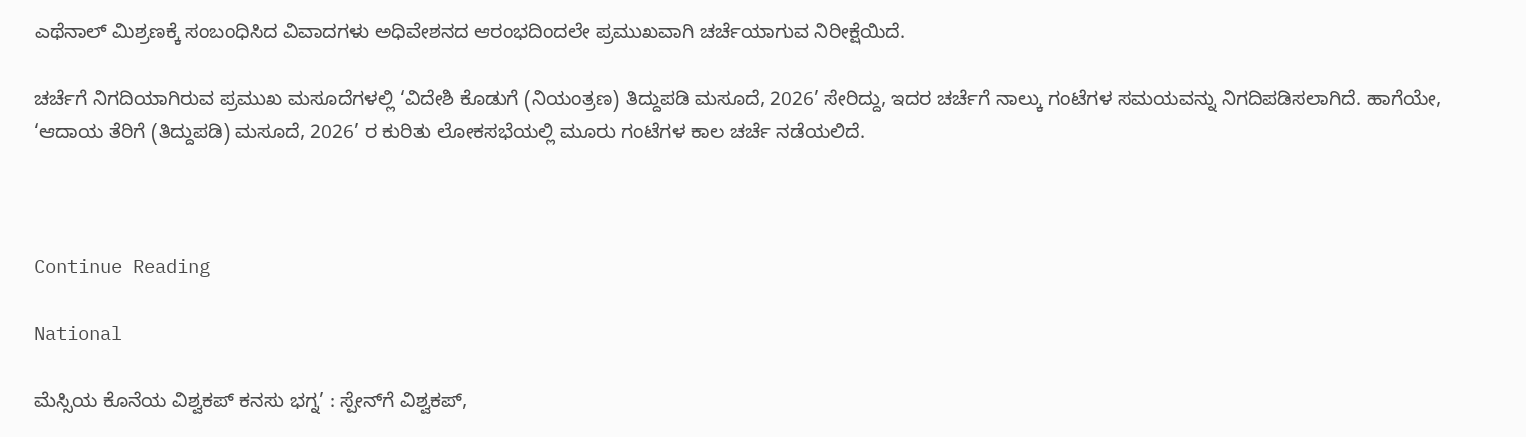ಎಥೆನಾಲ್ ಮಿಶ್ರಣಕ್ಕೆ ಸಂಬಂಧಿಸಿದ ವಿವಾದಗಳು ಅಧಿವೇಶನದ ಆರಂಭದಿಂದಲೇ ಪ್ರಮುಖವಾಗಿ ಚರ್ಚೆಯಾಗುವ ನಿರೀಕ್ಷೆಯಿದೆ.

ಚರ್ಚೆಗೆ ನಿಗದಿಯಾಗಿರುವ ಪ್ರಮುಖ ಮಸೂದೆಗಳಲ್ಲಿ ‘ವಿದೇಶಿ ಕೊಡುಗೆ (ನಿಯಂತ್ರಣ) ತಿದ್ದುಪಡಿ ಮಸೂದೆ, 2026’ ಸೇರಿದ್ದು, ಇದರ ಚರ್ಚೆಗೆ ನಾಲ್ಕು ಗಂಟೆಗಳ ಸಮಯವನ್ನು ನಿಗದಿಪಡಿಸಲಾಗಿದೆ. ಹಾಗೆಯೇ, ‘ಆದಾಯ ತೆರಿಗೆ (ತಿದ್ದುಪಡಿ) ಮಸೂದೆ, 2026’ ರ ಕುರಿತು ಲೋಕಸಭೆಯಲ್ಲಿ ಮೂರು ಗಂಟೆಗಳ ಕಾಲ ಚರ್ಚೆ ನಡೆಯಲಿದೆ.



Continue Reading

National

ಮೆಸ್ಸಿಯ ಕೊನೆಯ ವಿಶ್ವಕಪ್ ಕನಸು ಭಗ್ನ’ : ಸ್ಪೇನ್‌ಗೆ ವಿಶ್ವಕಪ್,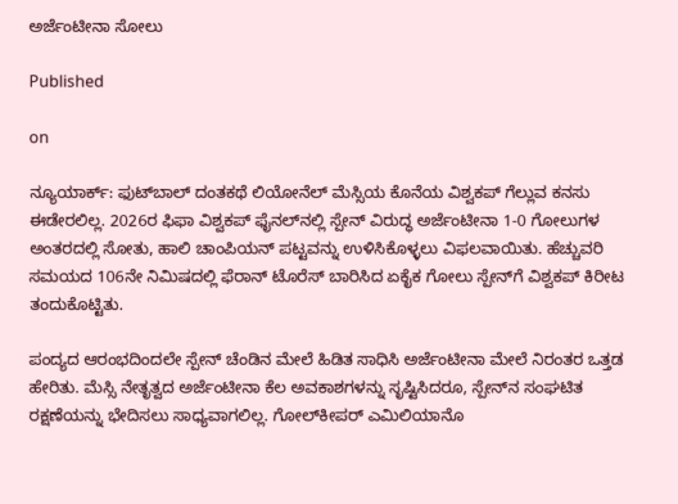ಅರ್ಜೆಂಟೀನಾ ಸೋಲು

Published

on

ನ್ಯೂಯಾರ್ಕ್: ಫುಟ್‌ಬಾಲ್ ದಂತಕಥೆ ಲಿಯೋನೆಲ್ ಮೆಸ್ಸಿಯ ಕೊನೆಯ ವಿಶ್ವಕಪ್ ಗೆಲ್ಲುವ ಕನಸು ಈಡೇರಲಿಲ್ಲ. 2026ರ ಫಿಫಾ ವಿಶ್ವಕಪ್ ಫೈನಲ್‌ನಲ್ಲಿ ಸ್ಪೇನ್ ವಿರುದ್ಧ ಅರ್ಜೆಂಟೀನಾ 1-0 ಗೋಲುಗಳ ಅಂತರದಲ್ಲಿ ಸೋತು, ಹಾಲಿ ಚಾಂಪಿಯನ್ ಪಟ್ಟವನ್ನು ಉಳಿಸಿಕೊಳ್ಳಲು ವಿಫಲವಾಯಿತು. ಹೆಚ್ಚುವರಿ ಸಮಯದ 106ನೇ ನಿಮಿಷದಲ್ಲಿ ಫೆರಾನ್ ಟೊರೆಸ್ ಬಾರಿಸಿದ ಏಕೈಕ ಗೋಲು ಸ್ಪೇನ್‌ಗೆ ವಿಶ್ವಕಪ್ ಕಿರೀಟ ತಂದುಕೊಟ್ಟಿತು.

ಪಂದ್ಯದ ಆರಂಭದಿಂದಲೇ ಸ್ಪೇನ್ ಚೆಂಡಿನ ಮೇಲೆ ಹಿಡಿತ ಸಾಧಿಸಿ ಅರ್ಜೆಂಟೀನಾ ಮೇಲೆ ನಿರಂತರ ಒತ್ತಡ ಹೇರಿತು. ಮೆಸ್ಸಿ ನೇತೃತ್ವದ ಅರ್ಜೆಂಟೀನಾ ಕೆಲ ಅವಕಾಶಗಳನ್ನು ಸೃಷ್ಟಿಸಿದರೂ, ಸ್ಪೇನ್‌ನ ಸಂಘಟಿತ ರಕ್ಷಣೆಯನ್ನು ಭೇದಿಸಲು ಸಾಧ್ಯವಾಗಲಿಲ್ಲ. ಗೋಲ್‌ಕೀಪರ್ ಎಮಿಲಿಯಾನೊ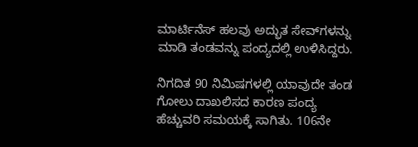ಮಾರ್ಟಿನೆಸ್ ಹಲವು ಅದ್ಭುತ ಸೇವ್‌ಗಳನ್ನು ಮಾಡಿ ತಂಡವನ್ನು ಪಂದ್ಯದಲ್ಲಿ ಉಳಿಸಿದ್ದರು.

ನಿಗದಿತ 90 ನಿಮಿಷಗಳಲ್ಲಿ ಯಾವುದೇ ತಂಡ ಗೋಲು ದಾಖಲಿಸದ ಕಾರಣ ಪಂದ್ಯ ಹೆಚ್ಚುವರಿ ಸಮಯಕ್ಕೆ ಸಾಗಿತು. 106ನೇ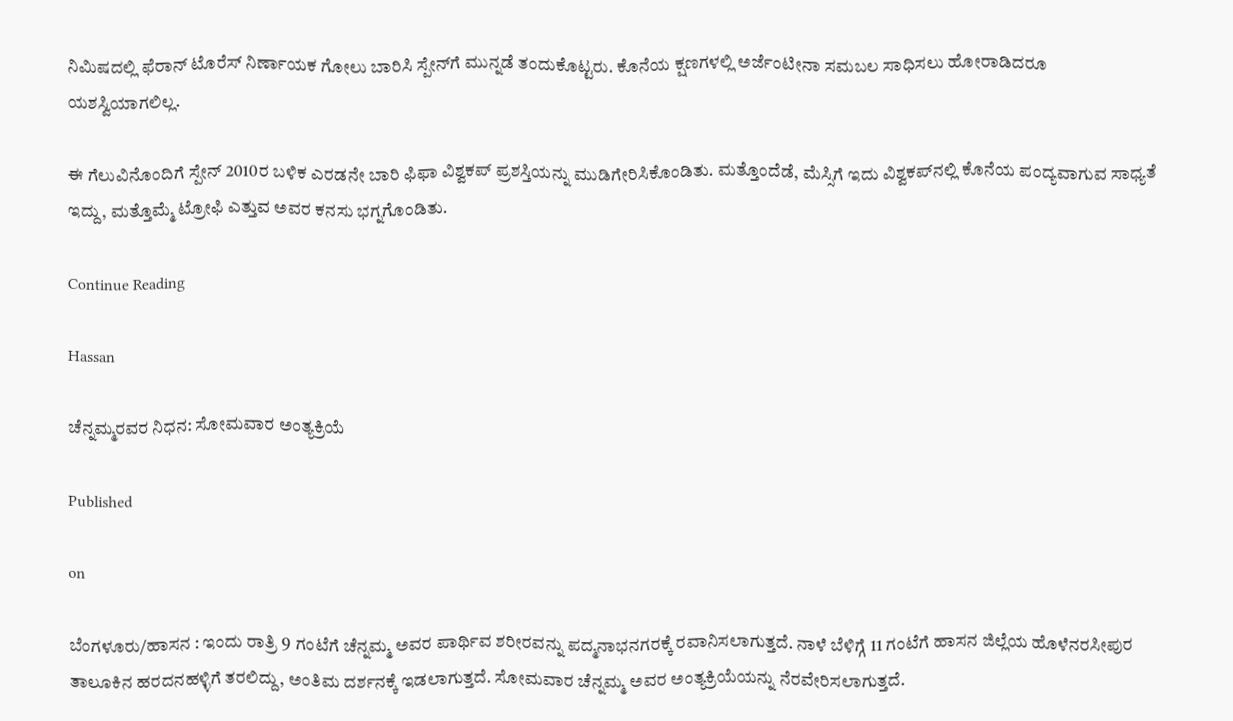ನಿಮಿಷದಲ್ಲಿ ಫೆರಾನ್ ಟೊರೆಸ್ ನಿರ್ಣಾಯಕ ಗೋಲು ಬಾರಿಸಿ ಸ್ಪೇನ್‌ಗೆ ಮುನ್ನಡೆ ತಂದುಕೊಟ್ಟರು. ಕೊನೆಯ ಕ್ಷಣಗಳಲ್ಲಿ ಅರ್ಜೆಂಟೀನಾ ಸಮಬಲ ಸಾಧಿಸಲು ಹೋರಾಡಿದರೂ ಯಶಸ್ವಿಯಾಗಲಿಲ್ಲ.

ಈ ಗೆಲುವಿನೊಂದಿಗೆ ಸ್ಪೇನ್ 2010ರ ಬಳಿಕ ಎರಡನೇ ಬಾರಿ ಫಿಫಾ ವಿಶ್ವಕಪ್ ಪ್ರಶಸ್ತಿಯನ್ನು ಮುಡಿಗೇರಿಸಿಕೊಂಡಿತು. ಮತ್ತೊಂದೆಡೆ, ಮೆಸ್ಸಿಗೆ ಇದು ವಿಶ್ವಕಪ್‌ನಲ್ಲಿ ಕೊನೆಯ ಪಂದ್ಯವಾಗುವ ಸಾಧ್ಯತೆ ಇದ್ದು, ಮತ್ತೊಮ್ಮೆ ಟ್ರೋಫಿ ಎತ್ತುವ ಅವರ ಕನಸು ಭಗ್ನಗೊಂಡಿತು.

Continue Reading

Hassan

ಚೆನ್ನಮ್ಮರವರ ನಿಧನ: ಸೋಮವಾರ ಅಂತ್ಯಕ್ರಿಯೆ

Published

on

ಬೆಂಗಳೂರು/ಹಾಸನ : ಇಂದು ರಾತ್ರಿ 9 ಗಂಟೆಗೆ ಚೆನ್ನಮ್ಮ ಅವರ ಪಾರ್ಥಿವ ಶರೀರವನ್ನು ಪದ್ಮನಾಭನಗರಕ್ಕೆ ರವಾನಿಸಲಾಗುತ್ತದೆ. ನಾಳೆ ಬೆಳಿಗ್ಗೆ 11 ಗಂಟೆಗೆ ಹಾಸನ ಜಿಲ್ಲೆಯ ಹೊಳೆನರಸೀಪುರ ತಾಲೂಕಿನ ಹರದನಹಳ್ಳಿಗೆ ತರಲಿದ್ದು, ಅಂತಿಮ ದರ್ಶನಕ್ಕೆ ಇಡಲಾಗುತ್ತದೆ. ಸೋಮವಾರ ಚೆನ್ನಮ್ಮ ಅವರ ಅಂತ್ಯಕ್ರಿಯೆಯನ್ನು ನೆರವೇರಿಸಲಾಗುತ್ತದೆ.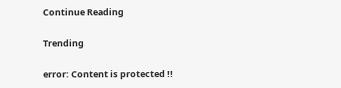Continue Reading

Trending

error: Content is protected !!